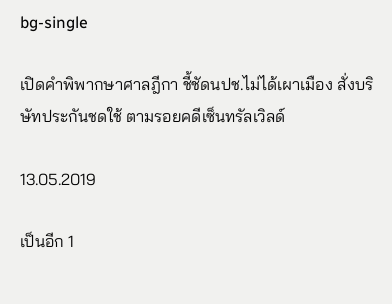bg-single

เปิดคำพิพากษาศาลฎีกา ชี้ชัดนปช.ไม่ได้เผาเมือง สั่งบริษัทประกันชดใช้ ตามรอยคดีเซ็นทรัลเวิลด์

13.05.2019

เป็นอีก 1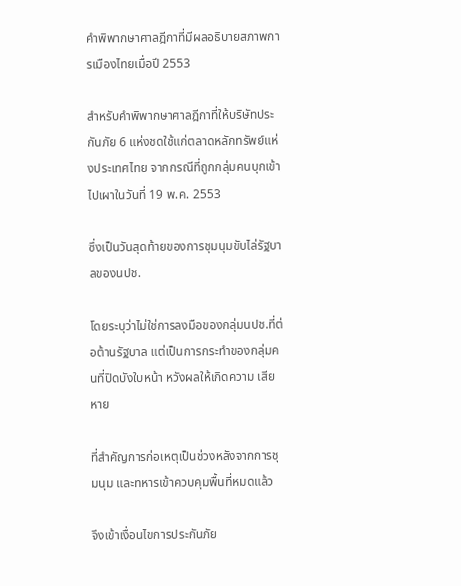คำพิพากษาศาลฎีกาที่มีผลอธิบายสภาพการเมืองไทยเมื่อปี 2553

สำหรับคำพิพากษาศาลฎีกาที่ให้บริษัทประกันภัย 6 แห่งชดใช้แก่ตลาดหลักทรัพย์แห่งประเทศไทย จากกรณีที่ถูกกลุ่มคนบุกเข้าไปเผาในวันที่ 19 พ.ค. 2553

ซึ่งเป็นวันสุดท้ายของการชุมนุมขับไล่รัฐบาลของนปช.

โดยระบุว่าไม่ใช่การลงมือของกลุ่มนปช.ที่ต่อต้านรัฐบาล แต่เป็นการกระทำของกลุ่มคนที่ปิดบังใบหน้า หวังผลให้เกิดความ เสียหาย

ที่สำคัญการก่อเหตุเป็นช่วงหลังจากการชุมนุม และทหารเข้าควบคุมพื้นที่หมดแล้ว

จึงเข้าเงื่อนไขการประกันภัย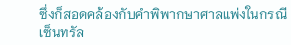ซึ่งก็สอดคล้องกับคำพิพากษาศาลแพ่งในกรณีเซ็นทรัล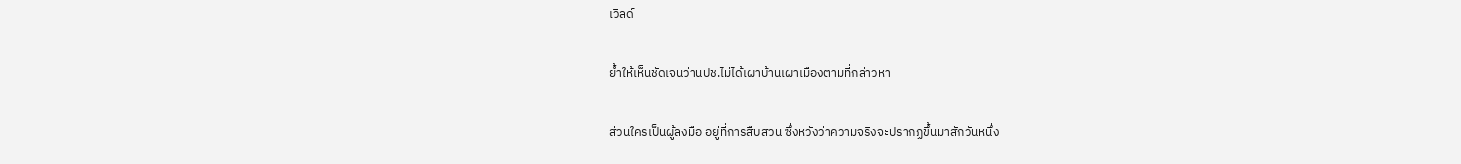เวิลด์

ย้ำให้เห็นชัดเจนว่านปช.ไม่ได้เผาบ้านเผาเมืองตามที่กล่าวหา

ส่วนใครเป็นผู้ลงมือ อยู่ที่การสืบสวน ซึ่งหวังว่าความจริงจะปรากฏขึ้นมาสักวันหนึ่ง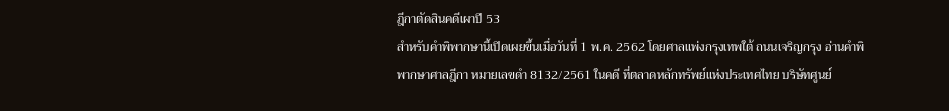ฎีกาตัดสินคดีเผาปี 53
สำหรับคำพิพากษานี้เปิดเผยขึ้นเมื่อวันที่ 1 พ.ค. 2562 โดยศาลแพ่งกรุงเทพใต้ ถนนเจริญกรุง อ่านคำพิพากษาศาลฎีกา หมายเลขดำ 8132/2561 ในคดี ที่ตลาดหลักทรัพย์แห่งประเทศไทย บริษัทศูนย์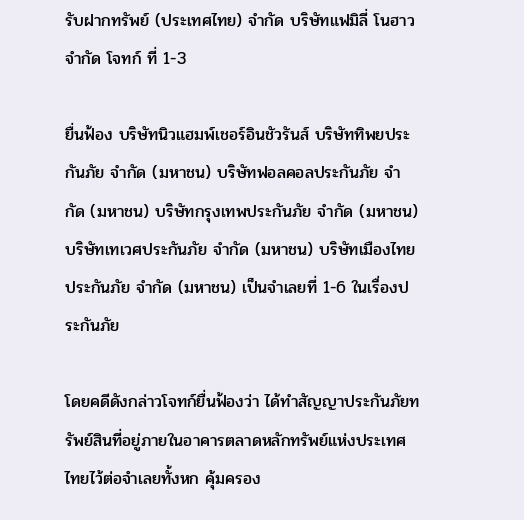รับฝากทรัพย์ (ประเทศไทย) จำกัด บริษัทแฟมิลี่ โนฮาว จำกัด โจทก์ ที่ 1-3

ยื่นฟ้อง บริษัทนิวแฮมพ์เชอร์อินชัวรันส์ บริษัททิพยประกันภัย จำกัด (มหาชน) บริษัทฟอลคอลประกันภัย จำกัด (มหาชน) บริษัทกรุงเทพประกันภัย จำกัด (มหาชน) บริษัทเทเวศประกันภัย จำกัด (มหาชน) บริษัทเมืองไทยประกันภัย จำกัด (มหาชน) เป็นจำเลยที่ 1-6 ในเรื่องประกันภัย

โดยคดีดังกล่าวโจทก์ยื่นฟ้องว่า ได้ทำสัญญาประกันภัยทรัพย์สินที่อยู่ภายในอาคารตลาดหลักทรัพย์แห่งประเทศไทยไว้ต่อจำเลยทั้งหก คุ้มครอง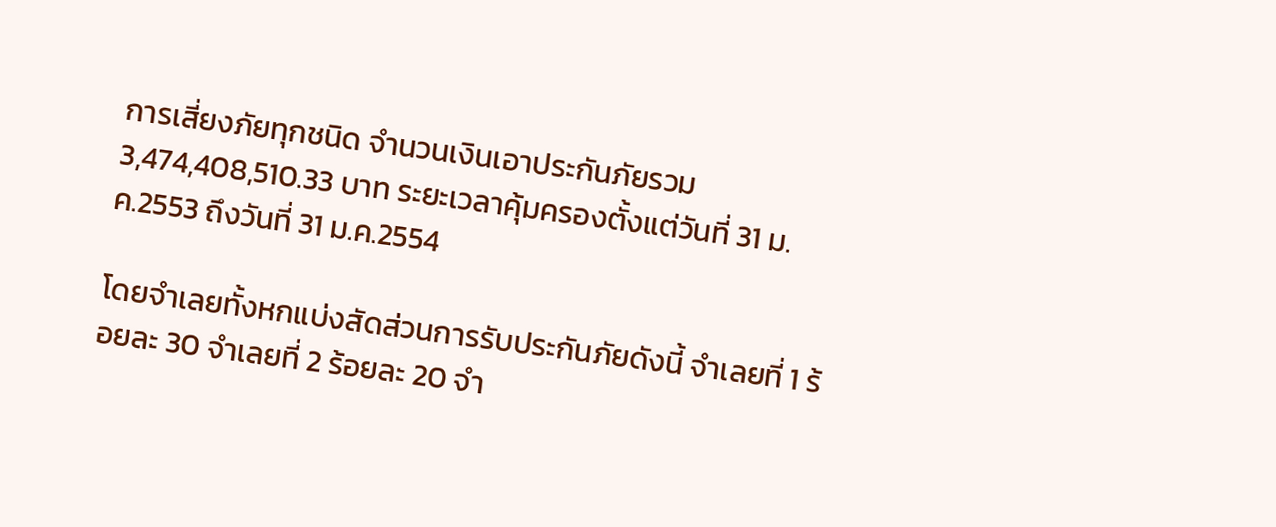การเสี่ยงภัยทุกชนิด จำนวนเงินเอาประกันภัยรวม 3,474,408,510.33 บาท ระยะเวลาคุ้มครองตั้งแต่วันที่ 31 ม.ค.2553 ถึงวันที่ 31 ม.ค.2554

โดยจำเลยทั้งหกแบ่งสัดส่วนการรับประกันภัยดังนี้ จำเลยที่ 1 ร้อยละ 30 จำเลยที่ 2 ร้อยละ 20 จำ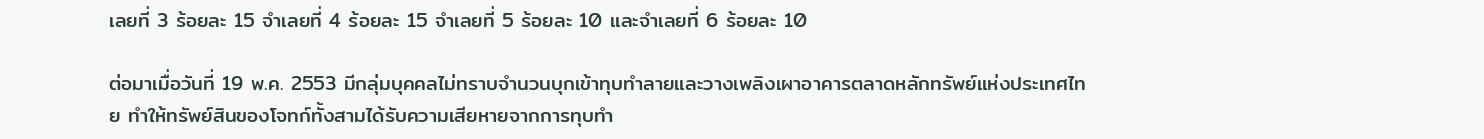เลยที่ 3 ร้อยละ 15 จำเลยที่ 4 ร้อยละ 15 จำเลยที่ 5 ร้อยละ 10 และจำเลยที่ 6 ร้อยละ 10

ต่อมาเมื่อวันที่ 19 พ.ค. 2553 มีกลุ่มบุคคลไม่ทราบจำนวนบุกเข้าทุบทำลายและวางเพลิงเผาอาคารตลาดหลักทรัพย์แห่งประเทศไทย ทำให้ทรัพย์สินของโจทก์ทั้งสามได้รับความเสียหายจากการทุบทำ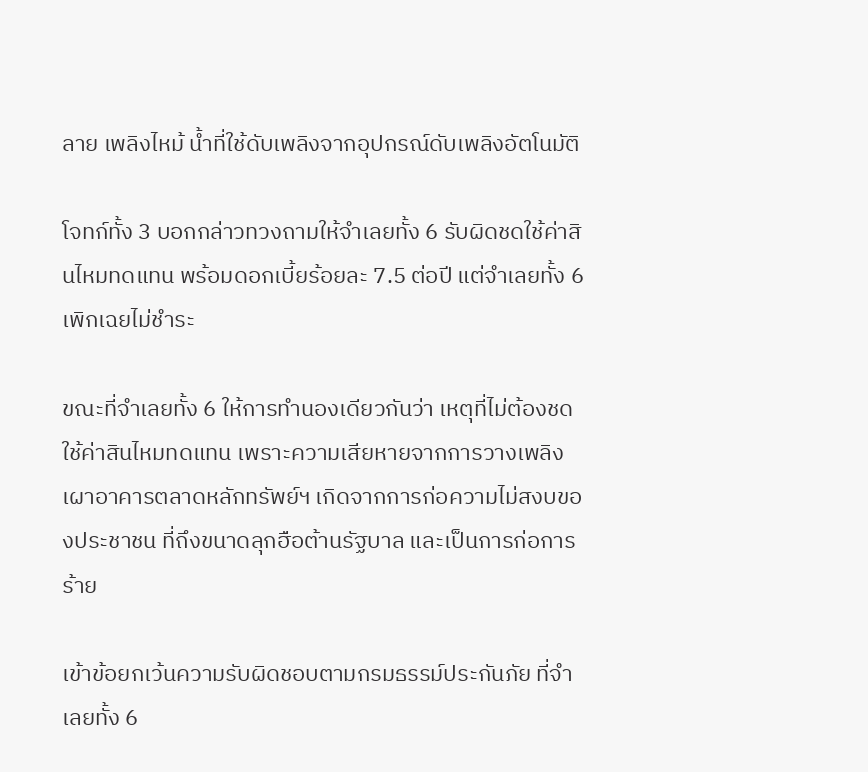ลาย เพลิงไหม้ น้ำที่ใช้ดับเพลิงจากอุปกรณ์ดับเพลิงอัตโนมัติ

โจทก์ทั้ง 3 บอกกล่าวทวงถามให้จำเลยทั้ง 6 รับผิดชดใช้ค่าสินไหมทดแทน พร้อมดอกเบี้ยร้อยละ 7.5 ต่อปี แต่จำเลยทั้ง 6 เพิกเฉยไม่ชำระ

ขณะที่จำเลยทั้ง 6 ให้การทำนองเดียวกันว่า เหตุที่ไม่ต้องชดใช้ค่าสินไหมทดแทน เพราะความเสียหายจากการวางเพลิงเผาอาคารตลาดหลักทรัพย์ฯ เกิดจากการก่อความไม่สงบของประชาชน ที่ถึงขนาดลุกฮือต้านรัฐบาล และเป็นการก่อการร้าย

เข้าข้อยกเว้นความรับผิดชอบตามกรมธรรม์ประกันภัย ที่จำเลยทั้ง 6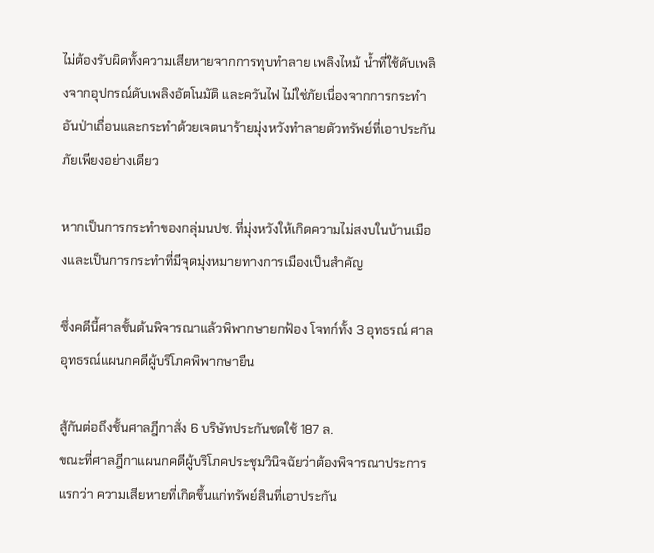ไม่ต้องรับผิดทั้งความเสียหายจากการทุบทำลาย เพลิงไหม้ น้ำที่ใช้ดับเพลิงจากอุปกรณ์ดับเพลิงอัตโนมัติ และควันไฟ ไม่ใช่ภัยเนื่องจากการกระทำอันป่าเถื่อนและกระทำด้วยเจตนาร้ายมุ่งหวังทำลายตัวทรัพย์ที่เอาประกันภัยเพียงอย่างเดียว

หากเป็นการกระทำของกลุ่มนปช. ที่มุ่งหวังให้เกิดความไม่สงบในบ้านเมืองและเป็นการกระทำที่มีจุดมุ่งหมายทางการเมืองเป็นสำคัญ

ซึ่งคดีนี้ศาลชั้นต้นพิจารณาแล้วพิพากษายกฟ้อง โจทก์ทั้ง 3 อุทธรณ์ ศาลอุทธรณ์แผนกคดีผู้บริโภคพิพากษายืน

สู้กันต่อถึงชั้นศาลฎีกาสั่ง 6 บริษัทประกันชดใช้ 187 ล.
ขณะที่ศาลฎีกาแผนกคดีผู้บริโภคประชุมวินิจฉัยว่าต้องพิจารณาประการแรกว่า ความเสียหายที่เกิดขึ้นแก่ทรัพย์สินที่เอาประกัน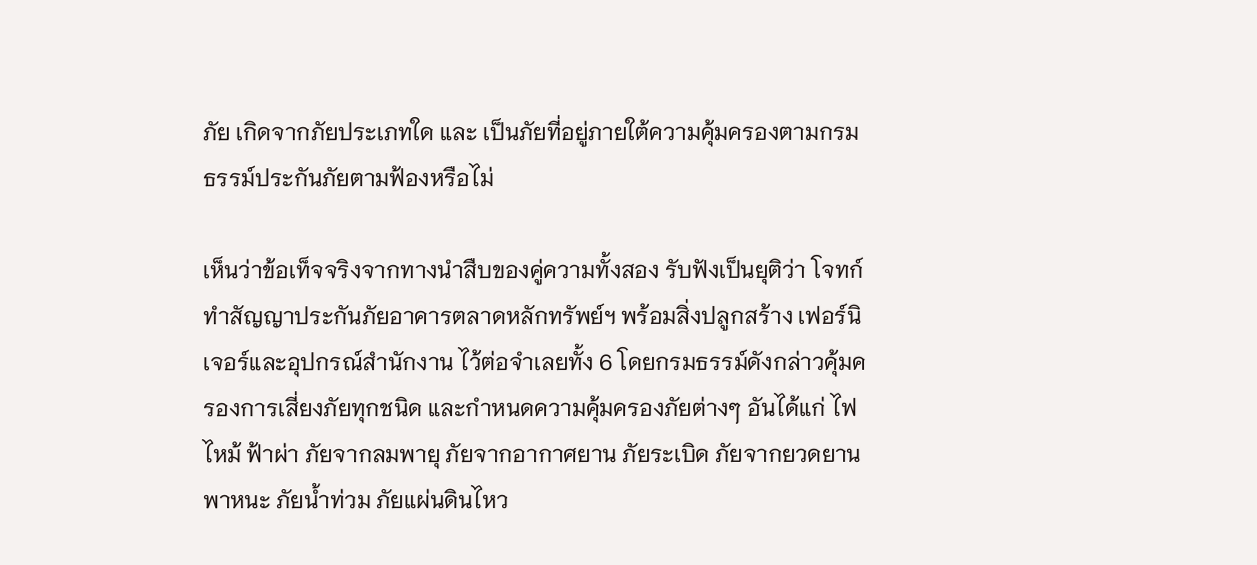ภัย เกิดจากภัยประเภทใด และ เป็นภัยที่อยู่ภายใต้ความคุ้มครองตามกรมธรรม์ประกันภัยตามฟ้องหรือไม่

เห็นว่าข้อเท็จจริงจากทางนำสืบของคู่ความทั้งสอง รับฟังเป็นยุติว่า โจทก์ทำสัญญาประกันภัยอาคารตลาดหลักทรัพย์ฯ พร้อมสิ่งปลูกสร้าง เฟอร์นิเจอร์และอุปกรณ์สำนักงาน ไว้ต่อจำเลยทั้ง 6 โดยกรมธรรม์ดังกล่าวคุ้มครองการเสี่ยงภัยทุกชนิด และกำหนดความคุ้มครองภัยต่างๆ อันได้แก่ ไฟไหม้ ฟ้าผ่า ภัยจากลมพายุ ภัยจากอากาศยาน ภัยระเบิด ภัยจากยวดยานพาหนะ ภัยน้ำท่วม ภัยแผ่นดินไหว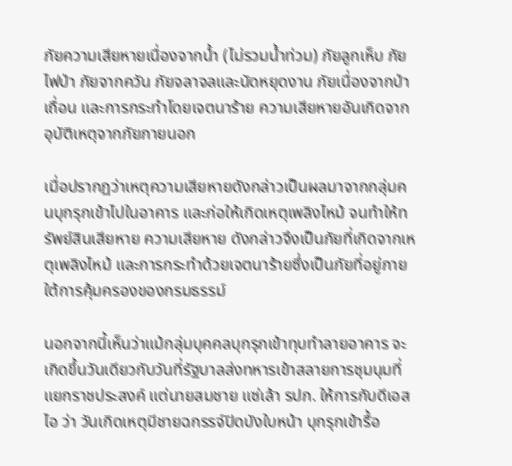ภัยความเสียหายเนื่องจากน้ำ (ไม่รวมน้ำท่วม) ภัยลูกเห็บ ภัยไฟป่า ภัยจากควัน ภัยจลาจลและนัดหยุดงาน ภัยเนื่องจากป่าเถื่อน และการกระทำโดยเจตนาร้าย ความเสียหายอันเกิดจากอุบัติเหตุจากภัยภายนอก

เมื่อปรากฏว่าเหตุความเสียหายดังกล่าวเป็นผลมาจากกลุ่มคนบุกรุกเข้าไปในอาคาร และก่อให้เกิดเหตุเพลิงไหม้ จนทำให้ทรัพย์สินเสียหาย ความเสียหาย ดังกล่าวจึงเป็นภัยที่เกิดจากเหตุเพลิงไหม้ และการกระทำด้วยเจตนาร้ายซึ่งเป็นภัยที่อยู่ภายใต้การคุ้มครองของกรมธรรม์

นอกจากนี้เห็นว่าแม้กลุ่มบุคคลบุกรุกเข้าทุบทำลายอาคาร จะเกิดขึ้นวันเดียวกับวันที่รัฐบาลส่งทหารเข้าสลายการชุมนุมที่แยกราชประสงค์ แต่นายสมชาย แซ่เล้า รปภ. ให้การกับดีเอสไอ ว่า วันเกิดเหตุมีชายฉกรรจ์ปิดบังใบหน้า บุกรุกเข้ารื้อ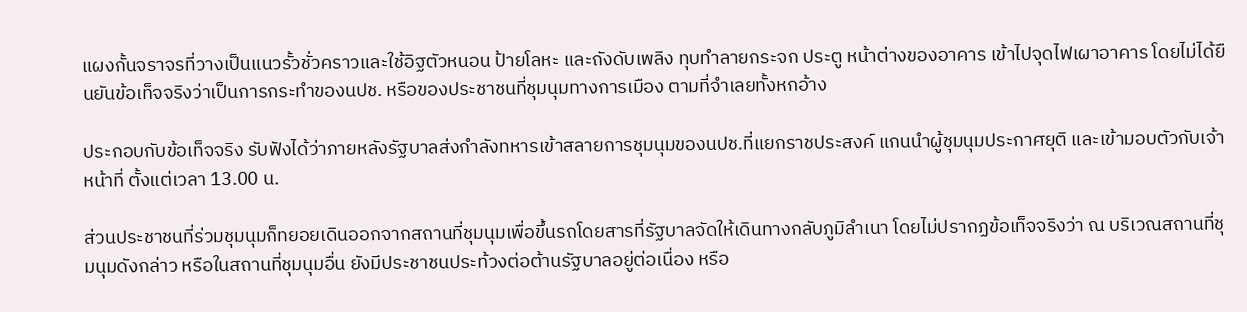แผงกั้นจราจรที่วางเป็นแนวรั้วชั่วคราวและใช้อิฐตัวหนอน ป้ายโลหะ และถังดับเพลิง ทุบทำลายกระจก ประตู หน้าต่างของอาคาร เข้าไปจุดไฟเผาอาคาร โดยไม่ได้ยืนยันข้อเท็จจริงว่าเป็นการกระทำของนปช. หรือของประชาชนที่ชุมนุมทางการเมือง ตามที่จำเลยทั้งหกอ้าง

ประกอบกับข้อเท็จจริง รับฟังได้ว่าภายหลังรัฐบาลส่งกำลังทหารเข้าสลายการชุมนุมของนปช.ที่แยกราชประสงค์ แกนนำผู้ชุมนุมประกาศยุติ และเข้ามอบตัวกับเจ้าหน้าที่ ตั้งแต่เวลา 13.00 น.

ส่วนประชาชนที่ร่วมชุมนุมก็ทยอยเดินออกจากสถานที่ชุมนุมเพื่อขึ้นรถโดยสารที่รัฐบาลจัดให้เดินทางกลับภูมิลำเนา โดยไม่ปรากฏข้อเท็จจริงว่า ณ บริเวณสถานที่ชุมนุมดังกล่าว หรือในสถานที่ชุมนุมอื่น ยังมีประชาชนประท้วงต่อต้านรัฐบาลอยู่ต่อเนื่อง หรือ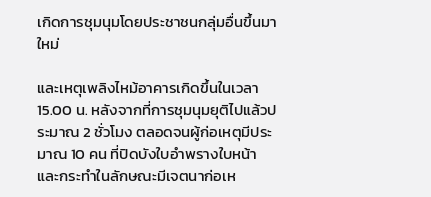เกิดการชุมนุมโดยประชาชนกลุ่มอื่นขึ้นมาใหม่

และเหตุเพลิงไหม้อาคารเกิดขึ้นในเวลา 15.00 น. หลังจากที่การชุมนุมยุติไปแล้วประมาณ 2 ชั่วโมง ตลอดจนผู้ก่อเหตุมีประมาณ 10 คน ที่ปิดบังใบอำพรางใบหน้า และกระทำในลักษณะมีเจตนาก่อเห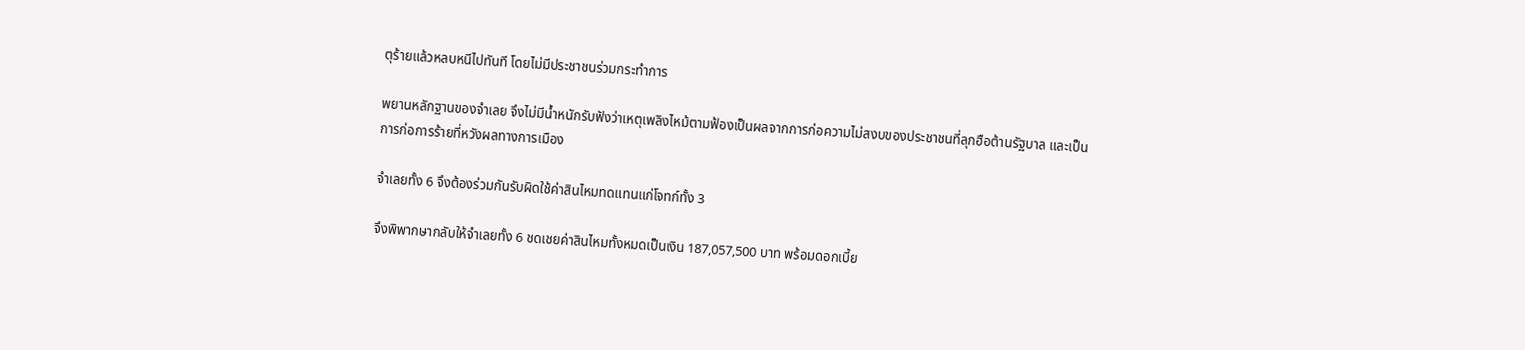ตุร้ายแล้วหลบหนีไปทันที โดยไม่มีประชาชนร่วมกระทำการ

พยานหลักฐานของจำเลย จึงไม่มีน้ำหนักรับฟังว่าเหตุเพลิงไหม้ตามฟ้องเป็นผลจากการก่อความไม่สงบของประชาชนที่ลุกฮือต้านรัฐบาล และเป็นการก่อการร้ายที่หวังผลทางการเมือง

จำเลยทั้ง 6 จึงต้องร่วมกันรับผิดใช้ค่าสินไหมทดแทนแก่โจทก์ทั้ง 3

จึงพิพากษากลับให้จำเลยทั้ง 6 ชดเชยค่าสินไหมทั้งหมดเป็นเงิน 187,057,500 บาท พร้อมดอกเบี้ย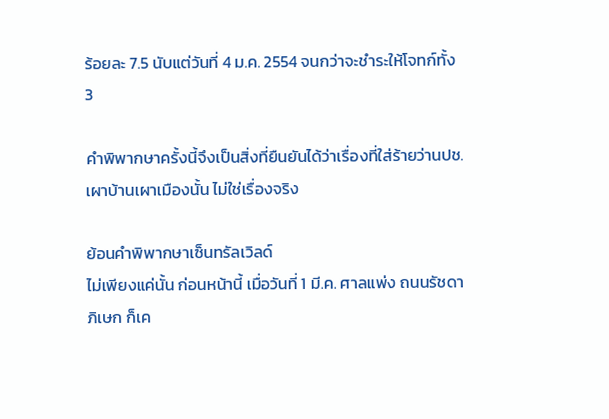ร้อยละ 7.5 นับแต่วันที่ 4 ม.ค. 2554 จนกว่าจะชำระให้โจทก์ทั้ง 3

คำพิพากษาครั้งนี้จึงเป็นสิ่งที่ยืนยันได้ว่าเรื่องที่ใส่ร้ายว่านปช.เผาบ้านเผาเมืองนั้น ไม่ใช่เรื่องจริง

ย้อนคำพิพากษาเซ็นทรัลเวิลด์
ไม่เพียงแค่นั้น ก่อนหน้านี้ เมื่อวันที่ 1 มี.ค. ศาลแพ่ง ถนนรัชดาภิเษก ก็เค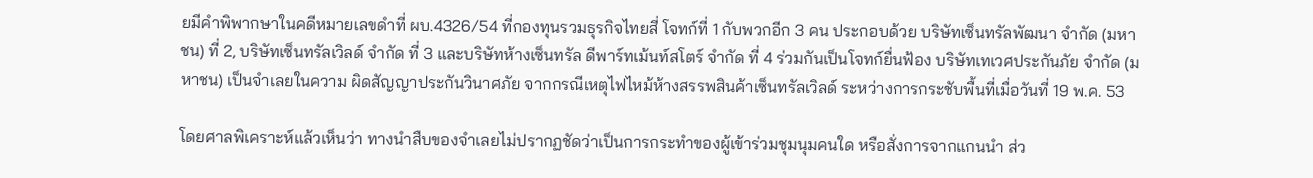ยมีคำพิพากษาในคดีหมายเลขดำที่ ผบ.4326/54 ที่กองทุนรวมธุรกิจไทยสี่ โจทก์ที่ 1 กับพวกอีก 3 คน ประกอบด้วย บริษัทเซ็นทรัลพัฒนา จำกัด (มหาชน) ที่ 2, บริษัทเซ็นทรัลเวิลด์ จำกัด ที่ 3 และบริษัทห้างเซ็นทรัล ดีพาร์ทเม้นท์สโตร์ จำกัด ที่ 4 ร่วมกันเป็นโจทก์ยื่นฟ้อง บริษัทเทเวศประกันภัย จำกัด (มหาชน) เป็นจำเลยในความ ผิดสัญญาประกันวินาศภัย จากกรณีเหตุไฟไหม้ห้างสรรพสินค้าเซ็นทรัลเวิลด์ ระหว่างการกระชับพื้นที่เมื่อวันที่ 19 พ.ค. 53

โดยศาลพิเคราะห์แล้วเห็นว่า ทางนำสืบของจำเลยไม่ปรากฏชัดว่าเป็นการกระทำของผู้เข้าร่วมชุมนุมคนใด หรือสั่งการจากแกนนำ ส่ว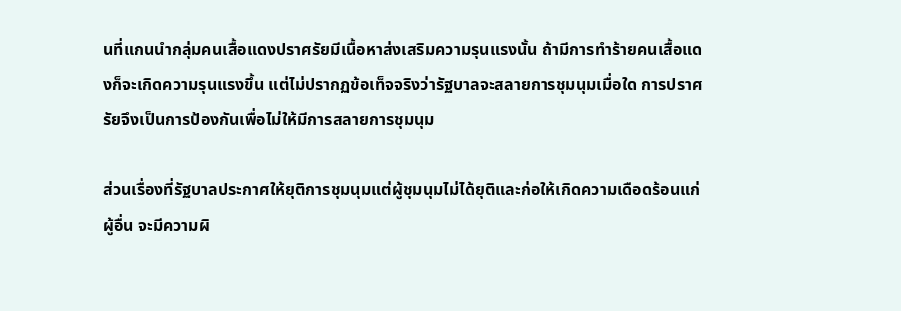นที่แกนนำกลุ่มคนเสื้อแดงปราศรัยมีเนื้อหาส่งเสริมความรุนแรงนั้น ถ้ามีการทำร้ายคนเสื้อแดงก็จะเกิดความรุนแรงขึ้น แต่ไม่ปรากฏข้อเท็จจริงว่ารัฐบาลจะสลายการชุมนุมเมื่อใด การปราศรัยจึงเป็นการป้องกันเพื่อไม่ให้มีการสลายการชุมนุม

ส่วนเรื่องที่รัฐบาลประกาศให้ยุติการชุมนุมแต่ผู้ชุมนุมไม่ได้ยุติและก่อให้เกิดความเดือดร้อนแก่ผู้อื่น จะมีความผิ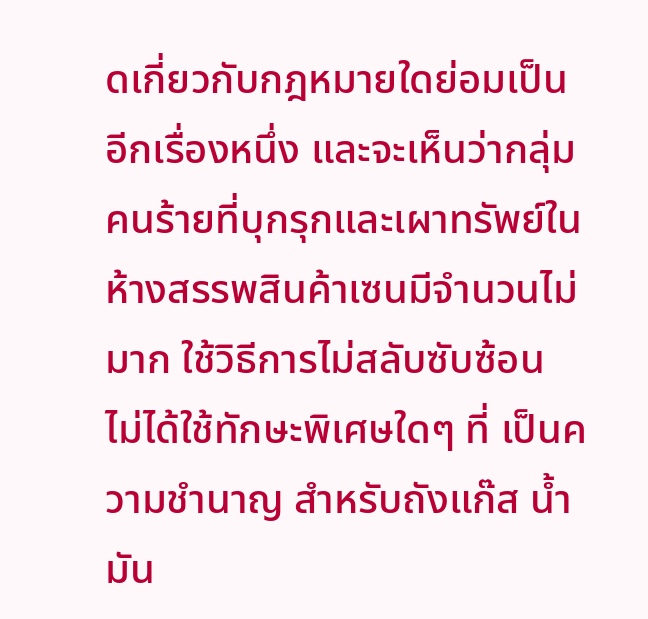ดเกี่ยวกับกฎหมายใดย่อมเป็นอีกเรื่องหนึ่ง และจะเห็นว่ากลุ่มคนร้ายที่บุกรุกและเผาทรัพย์ในห้างสรรพสินค้าเซนมีจำนวนไม่มาก ใช้วิธีการไม่สลับซับซ้อน ไม่ได้ใช้ทักษะพิเศษใดๆ ที่ เป็นความชำนาญ สำหรับถังแก๊ส น้ำมัน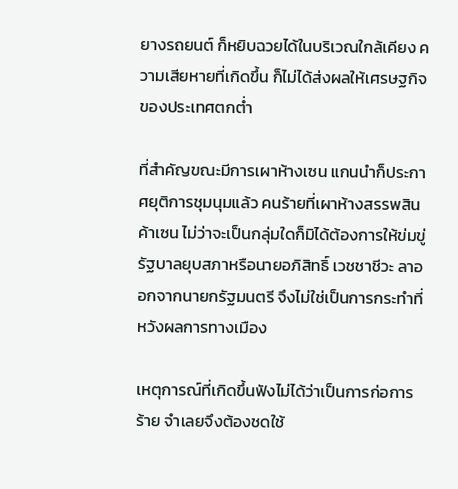ยางรถยนต์ ก็หยิบฉวยได้ในบริเวณใกล้เคียง ความเสียหายที่เกิดขึ้น ก็ไม่ได้ส่งผลให้เศรษฐกิจของประเทศตกต่ำ

ที่สำคัญขณะมีการเผาห้างเซน แกนนำก็ประกาศยุติการชุมนุมแล้ว คนร้ายที่เผาห้างสรรพสินค้าเซน ไม่ว่าจะเป็นกลุ่มใดก็มิได้ต้องการให้ข่มขู่รัฐบาลยุบสภาหรือนายอภิสิทธิ์ เวชชาชีวะ ลาออกจากนายกรัฐมนตรี จึงไม่ใช่เป็นการกระทำที่หวังผลการทางเมือง

เหตุการณ์ที่เกิดขึ้นฟังไม่ได้ว่าเป็นการก่อการร้าย จำเลยจึงต้องชดใช้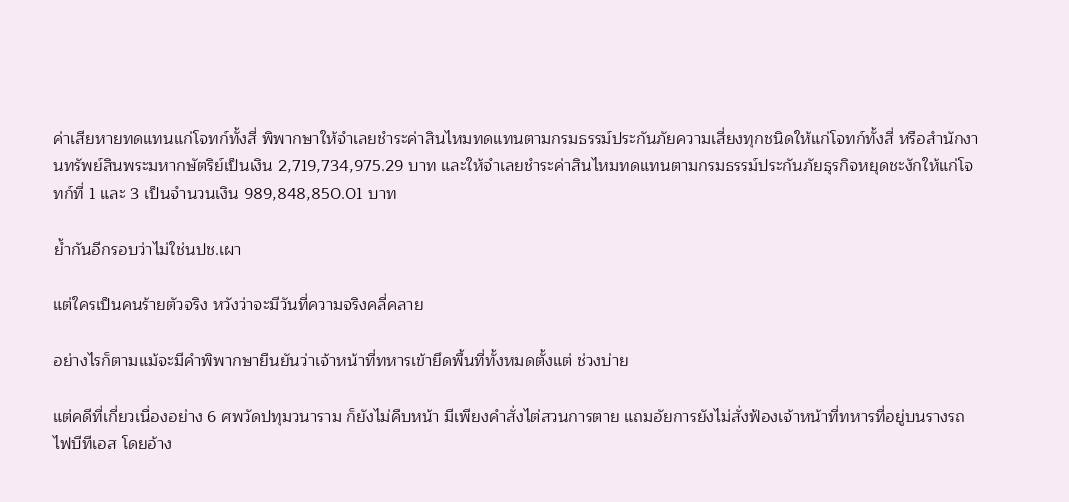ค่าเสียหายทดแทนแก่โจทก์ทั้งสี่ พิพากษาให้จำเลยชำระค่าสินไหมทดแทนตามกรมธรรม์ประกันภัยความเสี่ยงทุกชนิดให้แก่โจทก์ทั้งสี่ หรือสำนักงานทรัพย์สินพระมหากษัตริย์เป็นเงิน 2,719,734,975.29 บาท และให้จำเลยชำระค่าสินไหมทดแทนตามกรมธรรม์ประกันภัยธุรกิจหยุดชะงักให้แก่โจทก์ที่ 1 และ 3 เป็นจำนวนเงิน 989,848,850.01 บาท

ย้ำกันอีกรอบว่าไม่ใช่นปช.เผา

แต่ใครเป็นคนร้ายตัวจริง หวังว่าจะมีวันที่ความจริงคลี่คลาย

อย่างไรก็ตามแม้จะมีคำพิพากษายืนยันว่าเจ้าหน้าที่ทหารเข้ายึดพื้นที่ทั้งหมดตั้งแต่ ช่วงบ่าย

แต่คดีที่เกี่ยวเนื่องอย่าง 6 ศพวัดปทุมวนาราม ก็ยังไม่คืบหน้า มีเพียงคำสั่งไต่สวนการตาย แถมอัยการยังไม่สั่งฟ้องเจ้าหน้าที่ทหารที่อยู่บนรางรถไฟบีทีเอส โดยอ้าง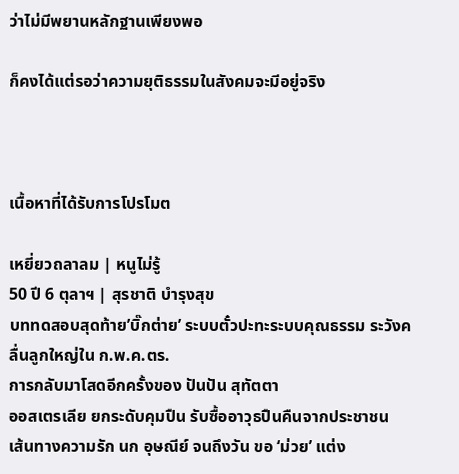ว่าไม่มีพยานหลักฐานเพียงพอ

ก็คงได้แต่รอว่าความยุติธรรมในสังคมจะมีอยู่จริง



เนื้อหาที่ได้รับการโปรโมต

เหยี่ยวถลาลม | หนูไม่รู้
50 ปี 6 ตุลาฯ | สุรชาติ บำรุงสุข
บททดสอบสุดท้าย’บิ๊กต่าย’ ระบบตั๋วปะทะระบบคุณธรรม ระวังคลื่นลูกใหญ่ใน ก.พ.ค.ตร.
การกลับมาโสดอีกครั้งของ ปันปัน สุทัตตา
ออสเตรเลีย ยกระดับคุมปืน รับซื้ออาวุธปืนคืนจากประชาชน
เส้นทางความรัก นก อุษณีย์ จนถึงวัน ขอ ‘ม่วย’ แต่ง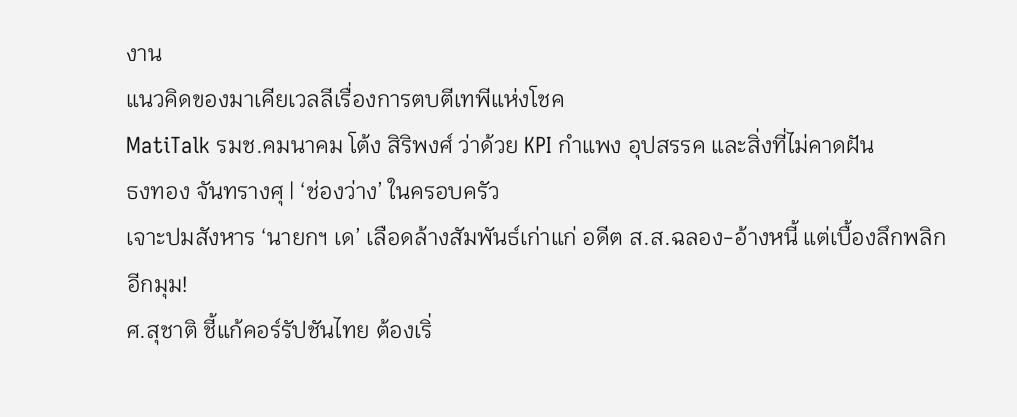งาน
แนวคิดของมาเคียเวลลีเรื่องการตบตีเทพีแห่งโชค
MatiTalk รมช.คมนาคม โต้ง สิริพงศ์ ว่าด้วย KPI กำแพง อุปสรรค และสิ่งที่ไม่คาดฝัน
ธงทอง จันทรางศุ | ‘ช่องว่าง’ ในครอบครัว
เจาะปมสังหาร ‘นายกฯ เด’ เลือดล้างสัมพันธ์เก่าแก่ อดีต ส.ส.ฉลอง-อ้างหนี้ แต่เบื้องลึกพลิกอีกมุม!
ศ.สุชาติ ชี้แก้คอร์รัปชันไทย ต้องเริ่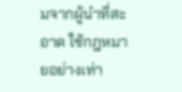มจากผู้นำที่สะอาด ใช้กฎหมายอย่างเท่า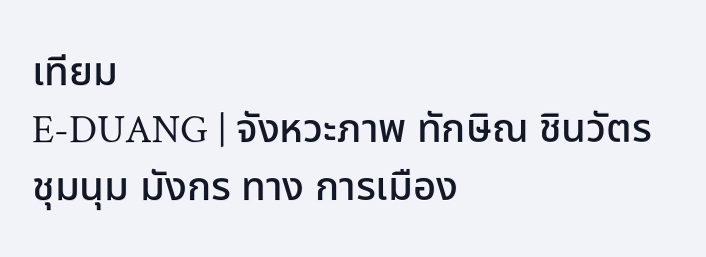เทียม
E-DUANG | จังหวะภาพ ทักษิณ ชินวัตร ชุมนุม มังกร ทาง การเมือง